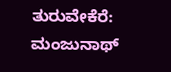ತುರುವೇಕೆರೆ: ಮಂಜುನಾಥ್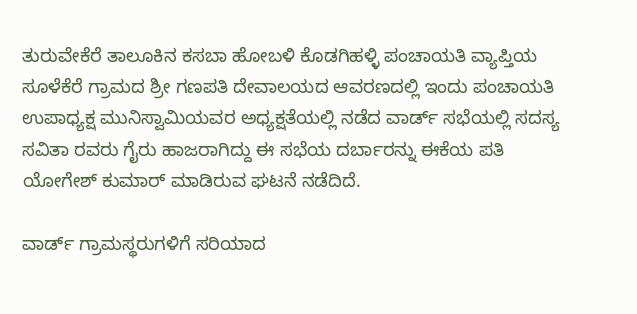ತುರುವೇಕೆರೆ ತಾಲೂಕಿನ ಕಸಬಾ ಹೋಬಳಿ ಕೊಡಗಿಹಳ್ಳಿ ಪಂಚಾಯತಿ ವ್ಯಾಪ್ತಿಯ ಸೂಳೆಕೆರೆ ಗ್ರಾಮದ ಶ್ರೀ ಗಣಪತಿ ದೇವಾಲಯದ ಆವರಣದಲ್ಲಿ ಇಂದು ಪಂಚಾಯತಿ ಉಪಾಧ್ಯಕ್ಷ ಮುನಿಸ್ವಾಮಿಯವರ ಅಧ್ಯಕ್ಷತೆಯಲ್ಲಿ ನಡೆದ ವಾರ್ಡ್ ಸಭೆಯಲ್ಲಿ ಸದಸ್ಯ ಸವಿತಾ ರವರು ಗೈರು ಹಾಜರಾಗಿದ್ದು ಈ ಸಭೆಯ ದರ್ಬಾರನ್ನು ಈಕೆಯ ಪತಿ ಯೋಗೇಶ್ ಕುಮಾರ್ ಮಾಡಿರುವ ಘಟನೆ ನಡೆದಿದೆ.

ವಾರ್ಡ್ ಗ್ರಾಮಸ್ಥರುಗಳಿಗೆ ಸರಿಯಾದ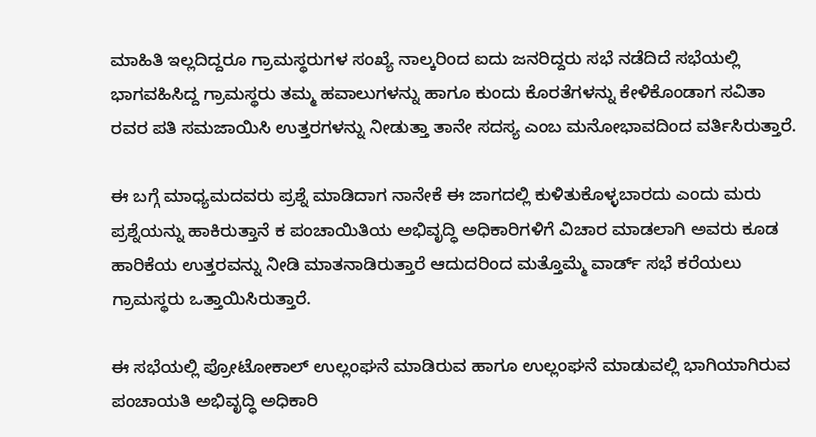ಮಾಹಿತಿ ಇಲ್ಲದಿದ್ದರೂ ಗ್ರಾಮಸ್ಥರುಗಳ ಸಂಖ್ಯೆ ನಾಲ್ಕರಿಂದ ಐದು ಜನರಿದ್ದರು ಸಭೆ ನಡೆದಿದೆ ಸಭೆಯಲ್ಲಿ ಭಾಗವಹಿಸಿದ್ದ ಗ್ರಾಮಸ್ಥರು ತಮ್ಮ ಹವಾಲುಗಳನ್ನು ಹಾಗೂ ಕುಂದು ಕೊರತೆಗಳನ್ನು ಕೇಳಿಕೊಂಡಾಗ ಸವಿತಾ ರವರ ಪತಿ ಸಮಜಾಯಿಸಿ ಉತ್ತರಗಳನ್ನು ನೀಡುತ್ತಾ ತಾನೇ ಸದಸ್ಯ ಎಂಬ ಮನೋಭಾವದಿಂದ ವರ್ತಿಸಿರುತ್ತಾರೆ.

ಈ ಬಗ್ಗೆ ಮಾಧ್ಯಮದವರು ಪ್ರಶ್ನೆ ಮಾಡಿದಾಗ ನಾನೇಕೆ ಈ ಜಾಗದಲ್ಲಿ ಕುಳಿತುಕೊಳ್ಳಬಾರದು ಎಂದು ಮರು ಪ್ರಶ್ನೆಯನ್ನು ಹಾಕಿರುತ್ತಾನೆ ಕ ಪಂಚಾಯಿತಿಯ ಅಭಿವೃದ್ಧಿ ಅಧಿಕಾರಿಗಳಿಗೆ ವಿಚಾರ ಮಾಡಲಾಗಿ ಅವರು ಕೂಡ ಹಾರಿಕೆಯ ಉತ್ತರವನ್ನು ನೀಡಿ ಮಾತನಾಡಿರುತ್ತಾರೆ ಆದುದರಿಂದ ಮತ್ತೊಮ್ಮೆ ವಾರ್ಡ್ ಸಭೆ ಕರೆಯಲು ಗ್ರಾಮಸ್ಥರು ಒತ್ತಾಯಿಸಿರುತ್ತಾರೆ.

ಈ ಸಭೆಯಲ್ಲಿ ಪ್ರೋಟೋಕಾಲ್ ಉಲ್ಲಂಘನೆ ಮಾಡಿರುವ ಹಾಗೂ ಉಲ್ಲಂಘನೆ ಮಾಡುವಲ್ಲಿ ಭಾಗಿಯಾಗಿರುವ ಪಂಚಾಯತಿ ಅಭಿವೃದ್ಧಿ ಅಧಿಕಾರಿ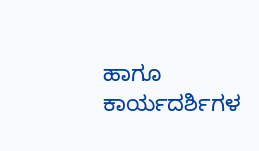ಹಾಗೂ ಕಾರ್ಯದರ್ಶಿಗಳ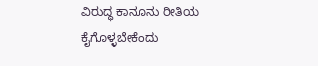ವಿರುದ್ಧ ಕಾನೂನು ರೀತಿಯ ಕೈಗೊಳ್ಳಬೇಕೆಂದು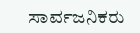ಸಾರ್ವಜನಿಕರು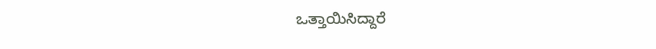ಒತ್ತಾಯಿಸಿದ್ದಾರೆ